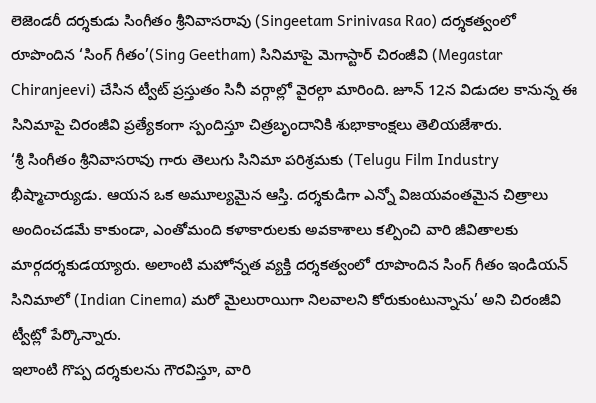లెజెండరీ దర్శకుడు సింగీతం శ్రీనివాసరావు (Singeetam Srinivasa Rao) దర్శకత్వంలో రూపొందిన ‘సింగ్ గీతం’(Sing Geetham) సినిమాపై మెగాస్టార్ చిరంజీవి (Megastar Chiranjeevi) చేసిన ట్వీట్ ప్రస్తుతం సినీ వర్గాల్లో వైరల్గా మారింది. జూన్ 12న విడుదల కానున్న ఈ సినిమాపై చిరంజీవి ప్రత్యేకంగా స్పందిస్తూ చిత్రబృందానికి శుభాకాంక్షలు తెలియజేశారు.
‘శ్రీ సింగీతం శ్రీనివాసరావు గారు తెలుగు సినిమా పరిశ్రమకు (Telugu Film Industry భీష్మాచార్యుడు. ఆయన ఒక అమూల్యమైన ఆస్తి. దర్శకుడిగా ఎన్నో విజయవంతమైన చిత్రాలు అందించడమే కాకుండా, ఎంతోమంది కళాకారులకు అవకాశాలు కల్పించి వారి జీవితాలకు మార్గదర్శకుడయ్యారు. అలాంటి మహోన్నత వ్యక్తి దర్శకత్వంలో రూపొందిన సింగ్ గీతం ఇండియన్ సినిమాలో (Indian Cinema) మరో మైలురాయిగా నిలవాలని కోరుకుంటున్నాను’ అని చిరంజీవి ట్వీట్లో పేర్కొన్నారు.
ఇలాంటి గొప్ప దర్శకులను గౌరవిస్తూ, వారి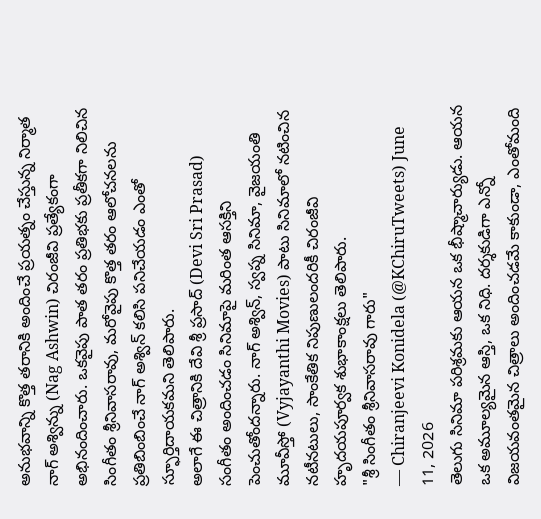అనుభవాన్ని కొత్త తరానికి అందించే ప్రయత్నం చేస్తున్న నిర్మాత నాగ్ అశ్విన్ను (Nag Ashwin) చిరంజీవి ప్రత్యేకంగా అభినందించారు. ఒకవైపు పాత తరం ప్రతిభకు ప్రతీకగా నిలిచిన సింగీతం శ్రీనివాసరావు, మరోవైపు కొత్త తరం ఆలోచనలను ప్రతిబింబించే నాగ్ అశ్విన్ కలిసి పనిచేయడం ఎంతో స్ఫూర్తిదాయకమని తెలిపారు.
అలాగే ఈ చిత్రానికి దేవి శ్రీ ప్రసాద్ (Devi Sri Prasad) సంగీతం అందించడం సినిమాపై మరింత ఆసక్తిని పెంచుతోందన్నారు. నాగ్ అశ్విన్, స్వప్న సినిమా, వైజయంతి మూవీస్తో (Vyjayanthi Movies) పాటు సినిమాలో నటించిన నటీనటులు, సాంకేతిక నిపుణులందరికీ చిరంజీవి హృదయపూర్వక శుభాకాంక్షలు తెలిపారు.
"శ్రీ సింగీతం శ్రీనివాసరావు గారు"
— Chiranjeevi Konidela (@KChiruTweets) June 11, 2026
తెలుగు సినిమా పరిశ్రమకు ఆయన ఒక భీష్మాచార్యుడు. ఆయన ఒక అమూల్యమైన ఆస్తి, ఒక నిధి. దర్శకుడిగా ఎన్నో విజయవంతమైన చిత్రాలు అందించడమే కాకుండా, ఎంతోమంది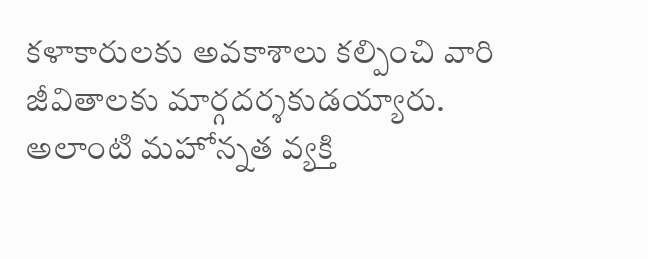కళాకారులకు అవకాశాలు కల్పించి వారి జీవితాలకు మార్గదర్శకుడయ్యారు.
అలాంటి మహోన్నత వ్యక్తి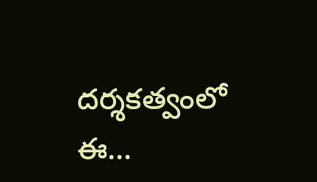దర్శకత్వంలో ఈ…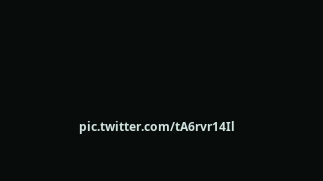pic.twitter.com/tA6rvr14Il